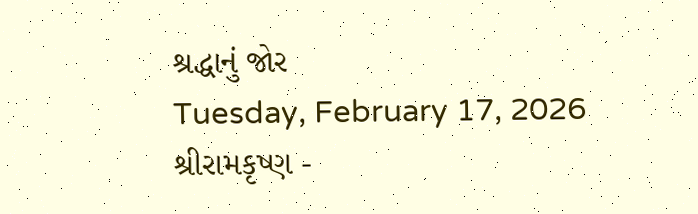શ્રદ્ધાનું જોર
Tuesday, February 17, 2026
શ્રીરામકૃષ્ણ -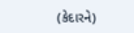(કેદારને)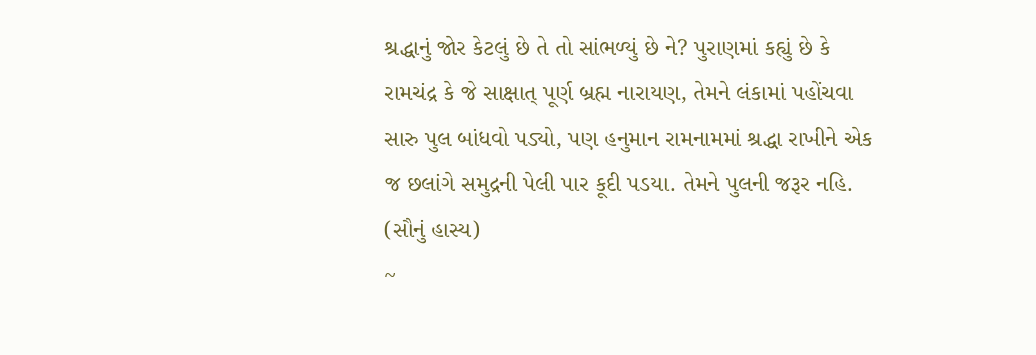શ્રદ્ધાનું જોર કેટલું છે તે તો સાંભળ્યું છે ને? પુરાણમાં કહ્યું છે કે રામચંદ્ર કે જે સાક્ષાત્ પૂર્ણ બ્રહ્મ નારાયણ, તેમને લંકામાં પહોંચવા સારુ પુલ બાંધવો પડ્યો, પણ હનુમાન રામનામમાં શ્રદ્ધા રાખીને એક જ છલાંગે સમુદ્રની પેલી પાર કૂદી પડયા. તેમને પુલની જરૂર નહિ. (સૌનું હાસ્ય)
~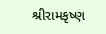શ્રીરામકૃષ્ણ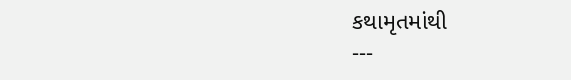કથામૃતમાંથી
---